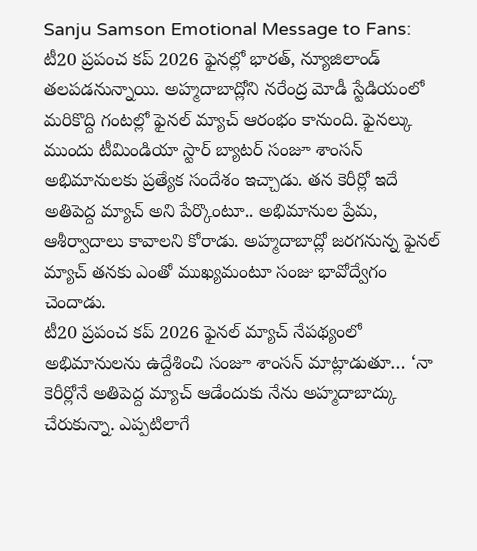Sanju Samson Emotional Message to Fans: టీ20 ప్రపంచ కప్ 2026 ఫైనల్లో భారత్, న్యూజిలాండ్ తలపడనున్నాయి. అహ్మదాబాద్లోని నరేంద్ర మోడీ స్టేడియంలో మరికొద్ది గంటల్లో ఫైనల్ మ్యాచ్ ఆరంభం కానుంది. ఫైనల్కు ముందు టీమిండియా స్టార్ బ్యాటర్ సంజూ శాంసన్ అభిమానులకు ప్రత్యేక సందేశం ఇచ్చాడు. తన కెరీర్లో ఇదే అతిపెద్ద మ్యాచ్ అని పేర్కొంటూ.. అభిమానుల ప్రేమ, ఆశీర్వాదాలు కావాలని కోరాడు. అహ్మదాబాద్లో జరగనున్న ఫైనల్ మ్యాచ్ తనకు ఎంతో ముఖ్యమంటూ సంజు భావోద్వేగం చెందాడు.
టీ20 ప్రపంచ కప్ 2026 ఫైనల్ మ్యాచ్ నేపథ్యంలో అభిమానులను ఉద్దేశించి సంజూ శాంసన్ మాట్లాడుతూ… ‘నా కెరీర్లోనే అతిపెద్ద మ్యాచ్ ఆడేందుకు నేను అహ్మదాబాద్కు చేరుకున్నా. ఎప్పటిలాగే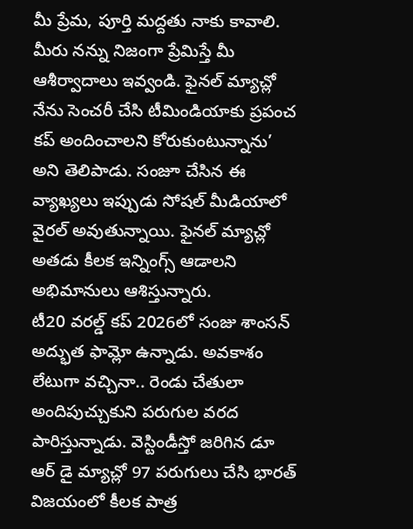మీ ప్రేమ, పూర్తి మద్దతు నాకు కావాలి. మీరు నన్ను నిజంగా ప్రేమిస్తే మీ ఆశీర్వాదాలు ఇవ్వండి. ఫైనల్ మ్యాచ్లో నేను సెంచరీ చేసి టీమిండియాకు ప్రపంచ కప్ అందించాలని కోరుకుంటున్నాను’ అని తెలిపాడు. సంజూ చేసిన ఈ వ్యాఖ్యలు ఇప్పుడు సోషల్ మీడియాలో వైరల్ అవుతున్నాయి. ఫైనల్ మ్యాచ్లో అతడు కీలక ఇన్నింగ్స్ ఆడాలని అభిమానులు ఆశిస్తున్నారు.
టీ20 వరల్డ్ కప్ 2026లో సంజు శాంసన్ అద్భుత ఫామ్లో ఉన్నాడు. అవకాశం లేటుగా వచ్చినా.. రెండు చేతులా అందిపుచ్చుకుని పరుగుల వరద పారిస్తున్నాడు. వెస్టిండీస్తో జరిగిన డూ ఆర్ డై మ్యాచ్లో 97 పరుగులు చేసి భారత్ విజయంలో కీలక పాత్ర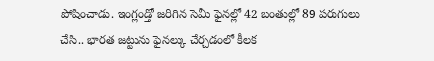పోషించాడు. ఇంగ్లండ్తో జరిగిన సెమీ ఫైనల్లో 42 బంతుల్లో 89 పరుగులు చేసి.. భారత జట్టును ఫైనల్కు చేర్చడంలో కీలక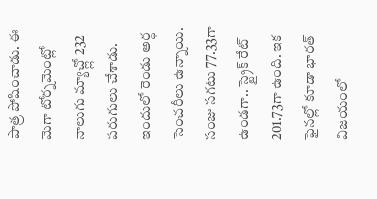పాత్ర పోషించాడు. ఈ మెగా టోర్నమెంట్లో నాలుగు మ్యాచ్ల్లో 232 పరుగులు చేశాడు. ఇందులో రెండు అర్ధ సెంచరీలు ఉన్నాయి. సంజు సగటు 77.33గా ఉండగా.. స్ట్రైక్ రేట్ 201.73గా ఉంది. ఇక ఫైనల్లో కూడా భారత్ విజయంలో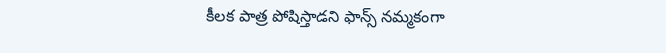కీలక పాత్ర పోషిస్తాడని ఫాన్స్ నమ్మకంగా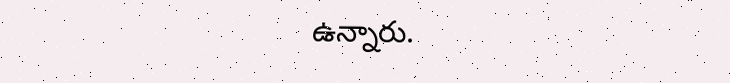ఉన్నారు.